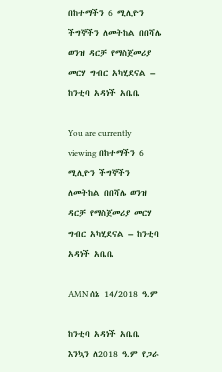በከተማችን 6 ሚሊዮን ችግኞችን ለመትከል በበሻሌ ወንዝ ዳርቻ የማስጀመሪያ መርሃ ግብር አካሂደናል – ከንቲባ አዳነች አቤቤ

You are currently viewing በከተማችን 6 ሚሊዮን ችግኞችን ለመትከል በበሻሌ ወንዝ ዳርቻ የማስጀመሪያ መርሃ ግብር አካሂደናል – ከንቲባ አዳነች አቤቤ

AMN ሰኔ 14/2018 ዓ.ም

ከንቲባ አዳነች አቤቤ እንኳን ለ2018 ዓ.ም የጋራ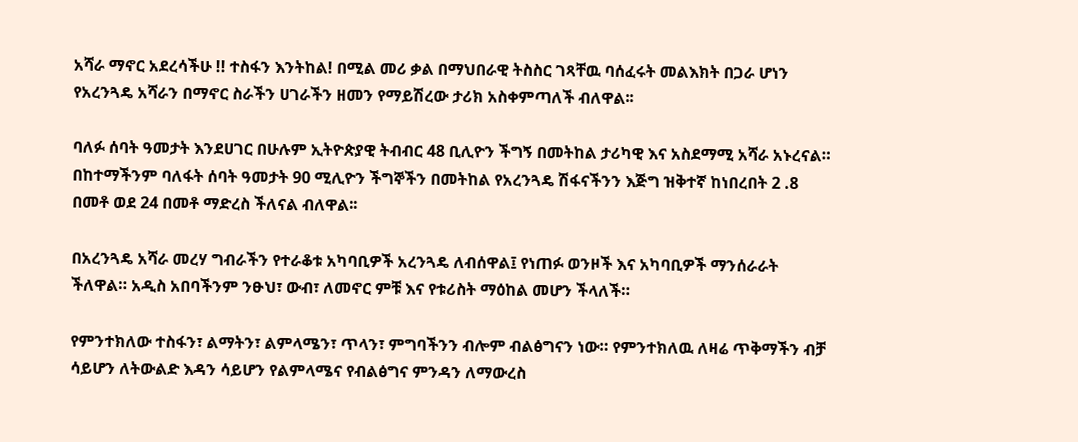አሻራ ማኖር አደረሳችሁ !! ተስፋን እንትከል! በሚል መሪ ቃል በማህበራዊ ትስስር ገጻቸዉ ባሰፈሩት መልእክት በጋራ ሆነን የአረንጓዴ አሻራን በማኖር ስራችን ሀገራችን ዘመን የማይሽረው ታሪክ አስቀምጣለች ብለዋል፡፡

ባለፉ ሰባት ዓመታት እንደሀገር በሁሉም ኢትዮጵያዊ ትብብር 48 ቢሊዮን ችግኝ በመትከል ታሪካዊ እና አስደማሚ አሻራ አኑረናል። በከተማችንም ባለፋት ሰባት ዓመታት 90 ሚሊዮን ችግኞችን በመትከል የአረንጓዴ ሽፋናችንን እጅግ ዝቅተኛ ከነበረበት 2 .8 በመቶ ወደ 24 በመቶ ማድረስ ችለናል ብለዋል፡፡

በአረንጓዴ አሻራ መረሃ ግብራችን የተራቆቱ አካባቢዎች አረንጓዴ ለብሰዋል፤ የነጠፉ ወንዞች እና አካባቢዎች ማንሰራራት ችለዋል። አዲስ አበባችንም ንፁህ፣ ውብ፣ ለመኖር ምቹ እና የቱሪስት ማዕከል መሆን ችላለች።

የምንተክለው ተስፋን፣ ልማትን፣ ልምላሜን፣ ጥላን፣ ምግባችንን ብሎም ብልፅግናን ነው። የምንተክለዉ ለዛሬ ጥቅማችን ብቻ ሳይሆን ለትውልድ እዳን ሳይሆን የልምላሜና የብልፅግና ምንዳን ለማውረስ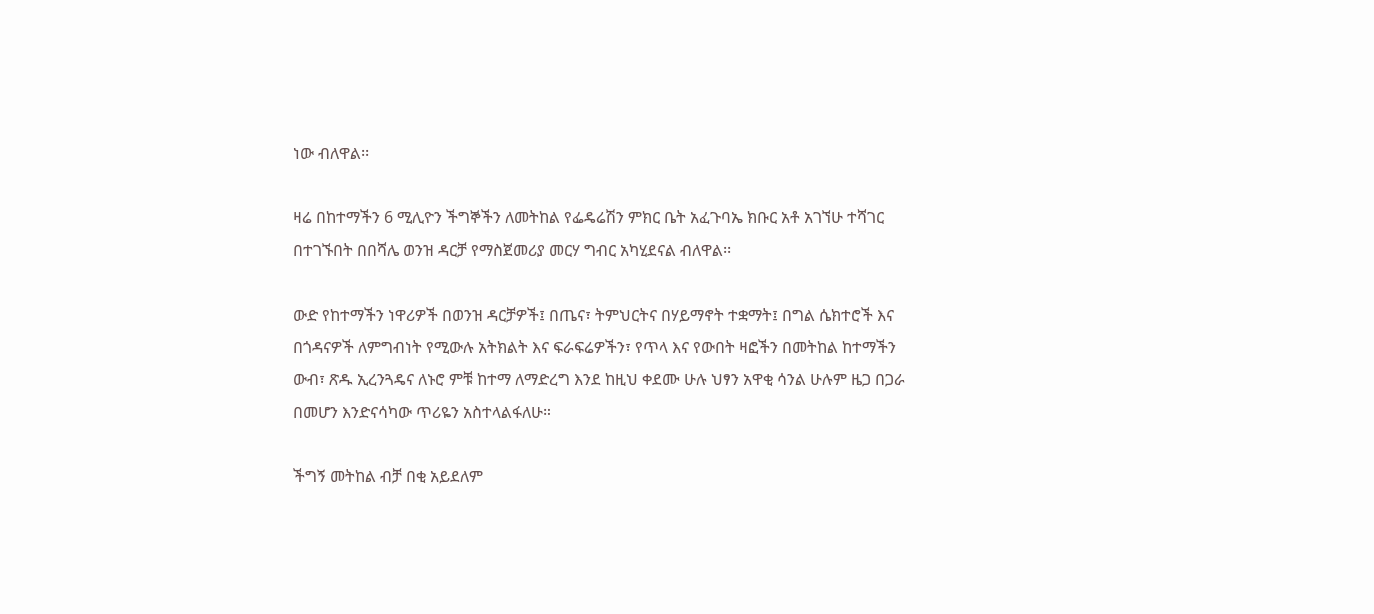ነው ብለዋል፡፡

ዛሬ በከተማችን 6 ሚሊዮን ችግኞችን ለመትከል የፌዴሬሽን ምክር ቤት አፈጉባኤ ክቡር አቶ አገኘሁ ተሻገር በተገኙበት በበሻሌ ወንዝ ዳርቻ የማስጀመሪያ መርሃ ግብር አካሂደናል ብለዋል፡፡

ውድ የከተማችን ነዋሪዎች በወንዝ ዳርቻዎች፤ በጤና፣ ትምህርትና በሃይማኖት ተቋማት፤ በግል ሴክተሮች እና በጎዳናዎች ለምግብነት የሚውሉ አትክልት እና ፍራፍሬዎችን፣ የጥላ እና የውበት ዛፎችን በመትከል ከተማችን ውብ፣ ጽዱ ኢረንጓዴና ለኑሮ ምቹ ከተማ ለማድረግ እንደ ከዚህ ቀደሙ ሁሉ ህፃን አዋቂ ሳንል ሁሉም ዜጋ በጋራ በመሆን እንድናሳካው ጥሪዬን አስተላልፋለሁ።

ችግኝ መትከል ብቻ በቂ አይደለም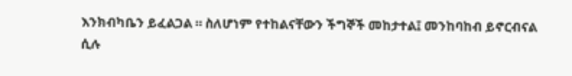እንክብካቤን ይፈልጋል ። ስለሆነም የተከልናቸውን ችግኞች መከታተል፤ መንከባከብ ይኖርብናል ሲሉ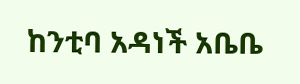ከንቲባ አዳነች አቤቤ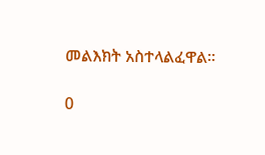መልእክት አስተላልፈዋል፡፡

0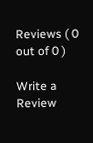Reviews ( 0 out of 0 )

Write a Review